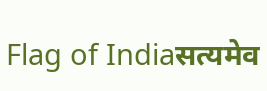Flag of Indiaसत्यमेव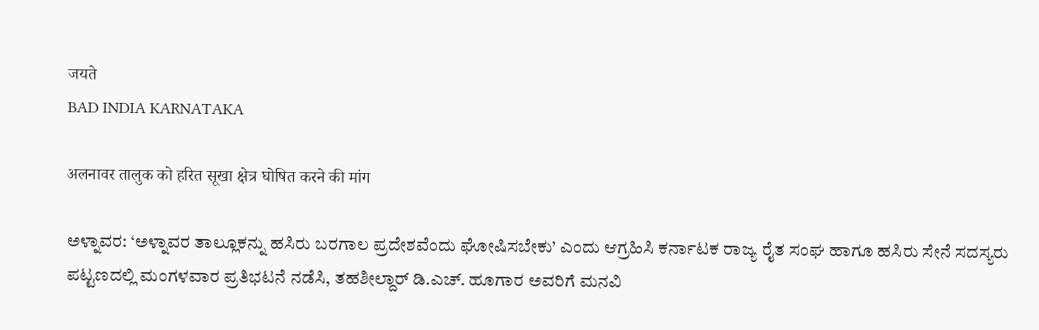जयते
BAD INDIA KARNATAKA

अलनावर तालुक को हरित सूखा क्षेत्र घोषित करने की मांग

ಅಳ್ನಾವರ: ‘ಅಳ್ನಾವರ ತಾಲ್ಲೂಕನ್ನು ಹಸಿರು ಬರಗಾಲ ಪ್ರದೇಶವೆಂದು ಘೋಷಿಸಬೇಕು’ ಎಂದು ಆಗ್ರಹಿಸಿ ಕರ್ನಾಟಕ ರಾಜ್ಯ ರೈತ ಸಂಘ ಹಾಗೂ ಹಸಿರು ಸೇನೆ ಸದಸ್ಯರು ಪಟ್ಟಣದಲ್ಲಿ ಮಂಗಳವಾರ ಪ್ರತಿಭಟನೆ ನಡೆಸಿ, ತಹಶೀಲ್ದಾರ್‌ ಡಿ.ಎಚ್‌. ಹೂಗಾರ ಅವರಿಗೆ ಮನವಿ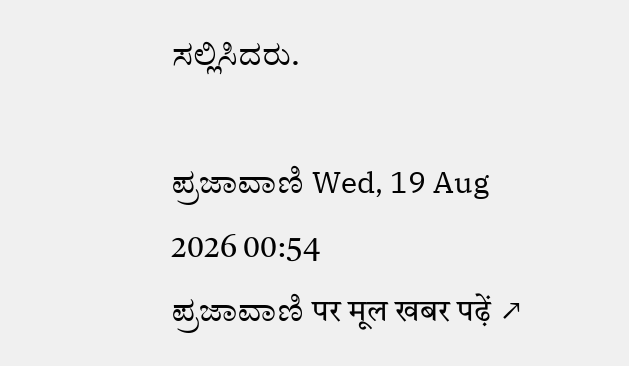ಸಲ್ಲಿಸಿದರು.

ಪ್ರಜಾವಾಣಿ Wed, 19 Aug 2026 00:54
ಪ್ರಜಾವಾಣಿ पर मूल खबर पढ़ें ↗